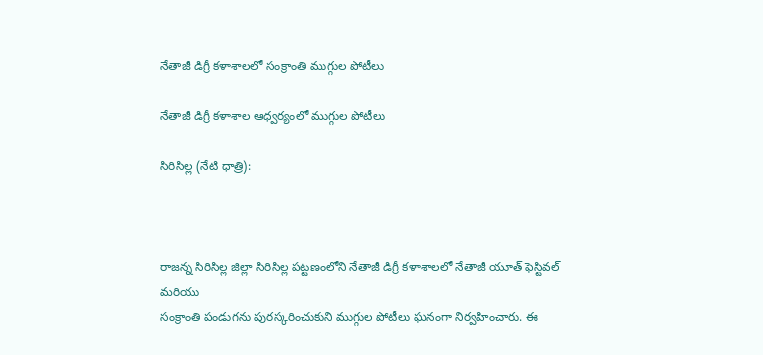నేతాజీ డిగ్రీ కళాశాలలో సంక్రాంతి ముగ్గుల పోటీలు

నేతాజీ డిగ్రీ కళాశాల ఆధ్వర్యంలో ముగ్గుల పోటీలు

సిరిసిల్ల (నేటి ధాత్రి):



రాజన్న సిరిసిల్ల జిల్లా సిరిసిల్ల పట్టణంలోని నేతాజీ డిగ్రీ కళాశాలలో నేతాజీ యూత్ ఫెస్టివల్ మరియు
సంక్రాంతి పండుగను పురస్కరించుకుని ముగ్గుల పోటీలు ఘనంగా నిర్వహించారు. ఈ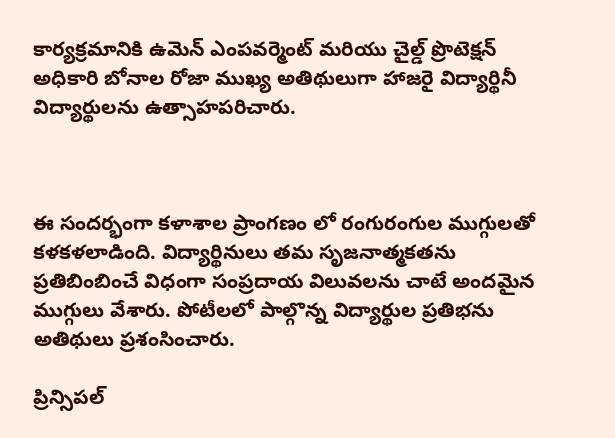కార్యక్రమానికి ఉమెన్ ఎంపవర్మెంట్ మరియు చైల్డ్ ప్రొటెక్షన్ అధికారి బోనాల రోజా ముఖ్య అతిథులుగా హాజరై విద్యార్థినీ విద్యార్థులను ఉత్సాహపరిచారు.



ఈ సందర్భంగా కళాశాల ప్రాంగణం లో రంగురంగుల ముగ్గులతో కళకళలాడింది. విద్యార్థినులు తమ సృజనాత్మకతను ప్రతిబింబించే విధంగా సంప్రదాయ విలువలను చాటే అందమైన ముగ్గులు వేశారు. పోటీలలో పాల్గొన్న విద్యార్థుల ప్రతిభను అతిథులు ప్రశంసించారు.

ప్రిన్సిపల్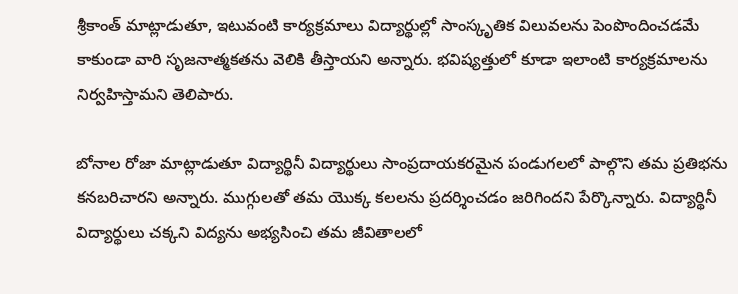శ్రీకాంత్ మాట్లాడుతూ, ఇటువంటి కార్యక్రమాలు విద్యార్థుల్లో సాంస్కృతిక విలువలను పెంపొందించడమే కాకుండా వారి సృజనాత్మకతను వెలికి తీస్తాయని అన్నారు. భవిష్యత్తులో కూడా ఇలాంటి కార్యక్రమాలను నిర్వహిస్తామని తెలిపారు.

బోనాల రోజా మాట్లాడుతూ విద్యార్థినీ విద్యార్థులు సాంప్రదాయకరమైన పండుగలలో పాల్గొని తమ ప్రతిభను కనబరిచారని అన్నారు. ముగ్గులతో తమ యొక్క కలలను ప్రదర్శించడం జరిగిందని పేర్కొన్నారు. విద్యార్థినీ విద్యార్థులు చక్కని విద్యను అభ్యసించి తమ జీవితాలలో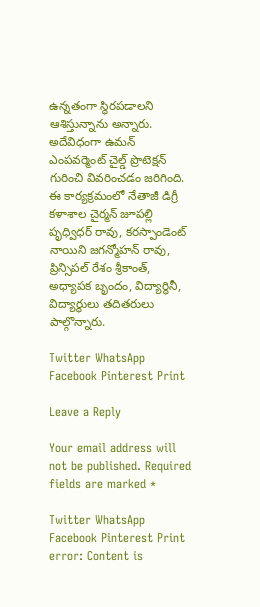ఉన్నతంగా స్థిరపడాలని ఆశిస్తున్నాను అన్నారు. అదేవిధంగా ఉమన్ ఎంపవర్మెంట్ చైల్డ్ ప్రొటెక్షన్ గురించి వివరించడం జరిగింది.
ఈ కార్యక్రమంలో నేతాజీ డిగ్రీ కళాశాల చైర్మన్ జూపల్లి పృధ్విధర్ రావు, కరస్పాండెంట్ నాయిని జగన్మోహన్ రావు, ప్రిన్సిపల్ రేశం శ్రీకాంత్, అధ్యాపక బృందం, విద్యార్థినీ, విద్యార్థులు తదితరులు పాల్గొన్నారు.

Twitter WhatsApp Facebook Pinterest Print

Leave a Reply

Your email address will not be published. Required fields are marked *

Twitter WhatsApp Facebook Pinterest Print
error: Content is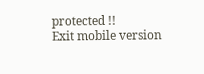protected !!
Exit mobile version